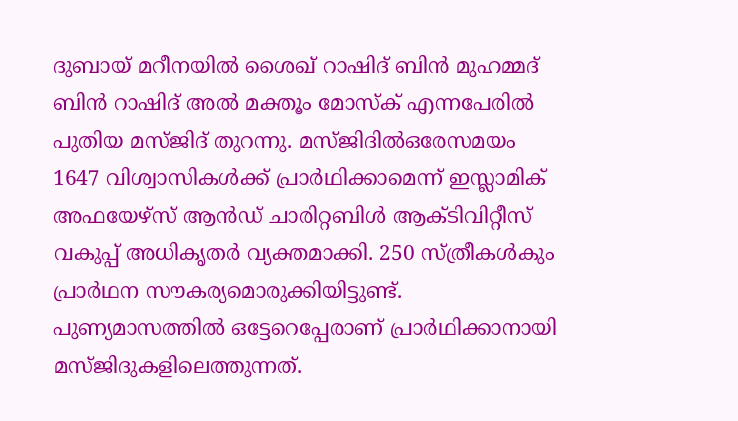ദുബായ് മറീനയിൽ ശൈഖ് റാഷിദ് ബിൻ മുഹമ്മദ് ബിൻ റാഷിദ് അൽ മക്തൂം മോസ്ക് എന്നപേരിൽ പുതിയ മസ്ജിദ് തുറന്നു. മസ്ജിദിൽഒരേസമയം 1647 വിശ്വാസികൾക്ക് പ്രാർഥിക്കാമെന്ന് ഇസ്ലാമിക് അഫയേഴ്സ് ആൻഡ് ചാരിറ്റബിൾ ആക്ടിവിറ്റീസ് വകുപ്പ് അധികൃതർ വ്യക്തമാക്കി. 250 സ്ത്രീകൾകും പ്രാർഥന സൗകര്യമൊരുക്കിയിട്ടുണ്ട്. പുണ്യമാസത്തിൽ ഒട്ടേറെപ്പേരാണ് പ്രാർഥിക്കാനായി മസ്ജിദുകളിലെത്തുന്നത്.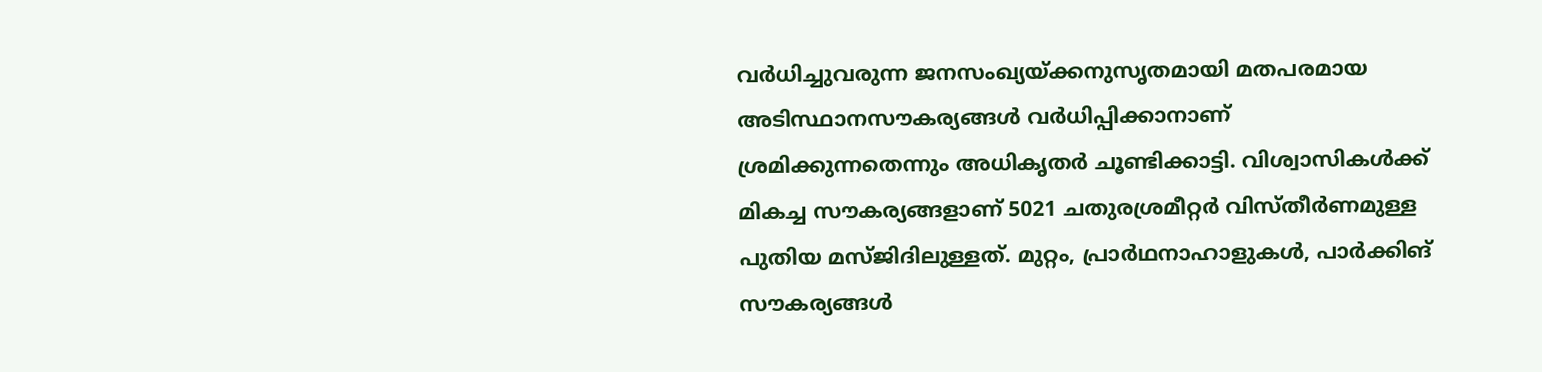വർധിച്ചുവരുന്ന ജനസംഖ്യയ്ക്കനുസൃതമായി മതപരമായ അടിസ്ഥാനസൗകര്യങ്ങൾ വർധിപ്പിക്കാനാണ് ശ്രമിക്കുന്നതെന്നും അധികൃതർ ചൂണ്ടിക്കാട്ടി. വിശ്വാസികൾക്ക് മികച്ച സൗകര്യങ്ങളാണ് 5021 ചതുരശ്രമീറ്റർ വിസ്തീർണമുള്ള പുതിയ മസ്ജിദിലുള്ളത്. മുറ്റം, പ്രാർഥനാഹാളുകൾ, പാർക്കിങ് സൗകര്യങ്ങൾ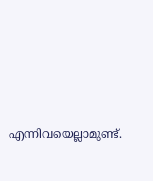എന്നിവയെല്ലാമുണ്ട്.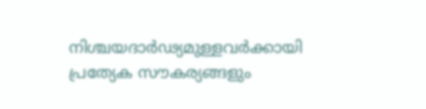നിശ്ചയദാർഢ്യമുള്ളവർക്കായി പ്രത്യേക സൗകര്യങ്ങളും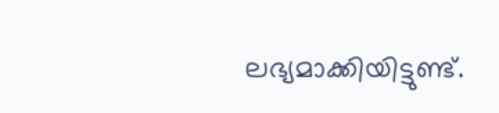ലഭ്യമാക്കിയിട്ടുണ്ട്.